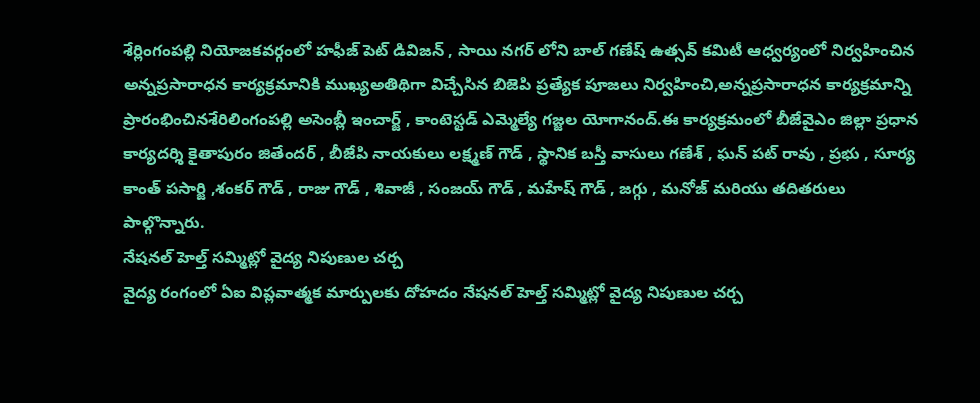శేర్లింగంపల్లి నియోజకవర్గంలో హఫీజ్ పెట్ డివిజన్ , సాయి నగర్ లోని బాల్ గణేష్ ఉత్సవ్ కమిటీ ఆధ్వర్యంలో నిర్వహించిన అన్నప్రసారాధన కార్యక్రమానికి ముఖ్యఅతిథిగా విచ్చేసిన బిజెపి ప్రత్యేక పూజలు నిర్వహించి,అన్నప్రసారాధన కార్యక్రమాన్ని ప్రారంభించినశేరిలింగంపల్లి అసెంబ్లీ ఇంచార్జ్ , కాంటెస్టడ్ ఎమ్మెల్యే గజ్జల యోగానంద్.ఈ కార్యక్రమంలో బీజేవైఎం జిల్లా ప్రధాన కార్యదర్శి కైతాపురం జితేందర్ , బీజేపి నాయకులు లక్ష్మణ్ గౌడ్ , స్థానిక బస్తీ వాసులు గణేశ్ , ఘన్ పట్ రావు , ప్రభు , సూర్య కాంత్ పసార్జి ,శంకర్ గౌడ్ , రాజు గౌడ్ , శివాజీ , సంజయ్ గౌడ్ , మహేష్ గౌడ్ , జగ్గు , మనోజ్ మరియు తదితరులు పాల్గొన్నారు.
నేషనల్ హెల్త్ సమ్మిట్లో వైద్య నిపుణుల చర్చ
వైద్య రంగంలో ఏఐ విప్లవాత్మక మార్పులకు దోహదం నేషనల్ హెల్త్ సమ్మిట్లో వైద్య నిపుణుల చర్చ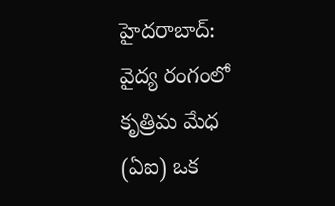హైదరాబాద్: వైద్య రంగంలో కృత్రిమ మేధ (ఏఐ) ఒక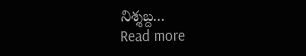నిశ్శబ్ద...
Read more